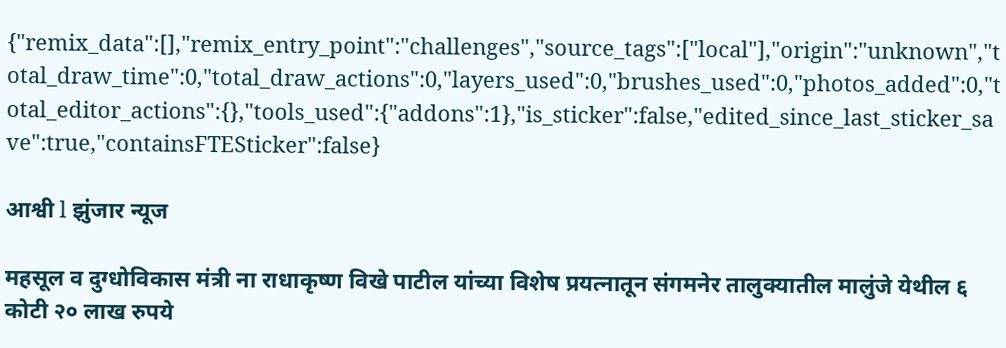{"remix_data":[],"remix_entry_point":"challenges","source_tags":["local"],"origin":"unknown","total_draw_time":0,"total_draw_actions":0,"layers_used":0,"brushes_used":0,"photos_added":0,"total_editor_actions":{},"tools_used":{"addons":1},"is_sticker":false,"edited_since_last_sticker_save":true,"containsFTESticker":false}

आश्वी l झुंजार न्यूज

महसूल व दुग्धोविकास मंत्री ना राधाकृष्ण विखे पाटील यांच्या विशेष प्रयत्नातून संगमनेर तालुक्यातील मालुंजे येथील ६ कोटी २० लाख रुपये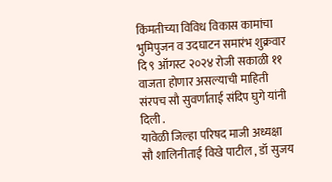किंमतीच्या विविध विकास कामांचा भुमिपुजन व उदघाटन समारंभ शुक्रवार दि ९ ऑगस्ट २०२४ रोजी सकाळी ११ वाजता होणार असल्याची माहिती संरपच सौ सुवर्णाताई संदिप घुगे यांनी दिली .
यावेळी जिल्हा परिषद माजी अध्यक्षा सौ शालिनीताई विखे पाटील , डॉ सुजय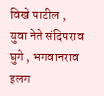विखे पाटील , युवा नेते संदिपराव घुगे , भगवानराव इलग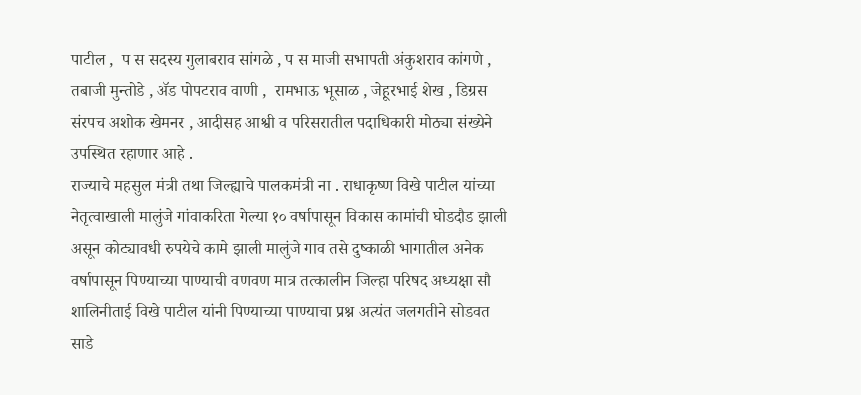पाटील ,  प स सदस्य गुलाबराव सांगळे , प स माजी सभापती अंकुशराव कांगणे , तबाजी मुन्तोडे , ॲड पोपटराव वाणी ,  रामभाऊ भूसाळ , जेहूरभाई शेख , डिग्रस संरपच अशोक खेमनर , आदीसह आश्वी व परिसरातील पदाधिकारी मोठ्या संख्येने उपस्थित रहाणार आहे .
राज्याचे महसुल मंत्री तथा जिल्ह्याचे पालकमंत्री ना . राधाकृष्ण विखे पाटील यांच्या नेतृत्वाखाली मालुंजे गांवाकरिता गेल्या १० वर्षापासून विकास कामांची घोडदौड झाली असून कोट्यावधी रुपयेचे कामे झाली मालुंजे गाव तसे दुष्काळी भागातील अनेक वर्षापासून पिण्याच्या पाण्याची वणवण मात्र तत्कालीन जिल्हा परिषद अध्यक्षा सौ शालिनीताई विखे पाटील यांनी पिण्याच्या पाण्याचा प्रश्न अत्यंत जलगतीने सोडवत साडे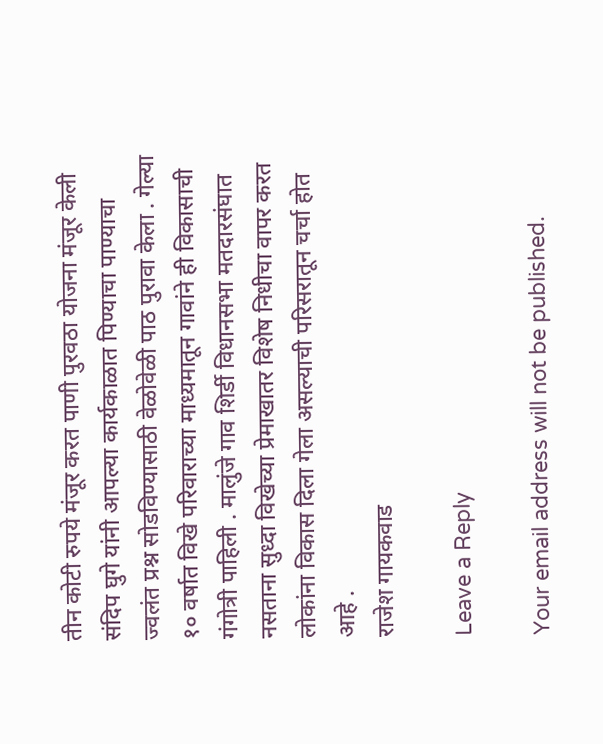तीन कोटी रुपये मंजूर करत पाणी पुरवठा योजना मंजूर केली संदिप घुगे यांनी आपल्या कार्यकाळात पिण्याचा पाण्याचा ज्वलंत प्रश्न सोडविण्यासाठी वेळोवेळी पाठ पुरावा केला . गेल्या १० वर्षात विखे परिवाराच्या माध्यमातून गावांने ही विकासाची गंगोत्री पाहिली . मालुंजे गाव शिर्डी विधानसभा मतदारसंघात नसताना सुध्दा विखेच्या प्रेमाखातर विशेष निधीचा वापर करत लोकांना विकास दिला गेला असल्याची परिसरातून चर्चा होत आहे .
राजेश गायकवाड

Leave a Reply

Your email address will not be published.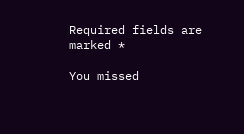Required fields are marked *

You missed